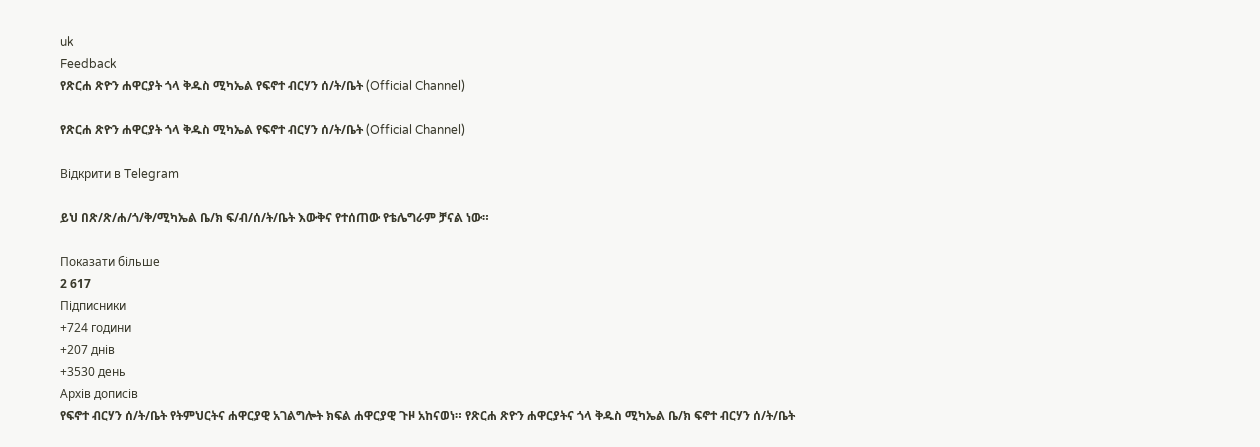uk
Feedback
የጽርሐ ጽዮን ሐዋርያት ጎላ ቅዱስ ሚካኤል የፍኖተ ብርሃን ሰ/ት/ቤት (Official Channel)

የጽርሐ ጽዮን ሐዋርያት ጎላ ቅዱስ ሚካኤል የፍኖተ ብርሃን ሰ/ት/ቤት (Official Channel)

Відкрити в Telegram

ይህ በጽ/ጽ/ሐ/ጎ/ቅ/ሚካኤል ቤ/ክ ፍ/ብ/ሰ/ት/ቤት እውቅና የተሰጠው የቴሌግራም ቻናል ነው።

Показати більше
2 617
Підписники
+724 години
+207 днів
+3530 день
Архів дописів
የፍኖተ ብርሃን ሰ/ት/ቤት የትምህርትና ሐዋርያዊ አገልግሎት ክፍል ሐዋርያዊ ጉዞ አከናወነ። የጽርሐ ጽዮን ሐዋርያትና ጎላ ቅዱስ ሚካኤል ቤ/ክ ፍኖተ ብርሃን ሰ/ት/ቤት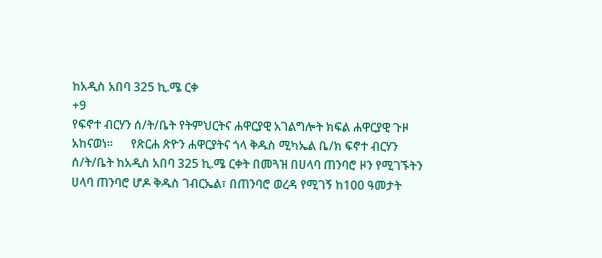ከአዲስ አበባ 325 ኪ.ሜ ርቀ
+9
የፍኖተ ብርሃን ሰ/ት/ቤት የትምህርትና ሐዋርያዊ አገልግሎት ክፍል ሐዋርያዊ ጉዞ አከናወነ።      የጽርሐ ጽዮን ሐዋርያትና ጎላ ቅዱስ ሚካኤል ቤ/ክ ፍኖተ ብርሃን ሰ/ት/ቤት ከአዲስ አበባ 325 ኪ.ሜ ርቀት በመጓዝ በሀላባ ጠንባሮ ዞን የሚገኙትን ሀላባ ጠንባሮ ሆዶ ቅዱስ ገብርኤል፣ በጠንባሮ ወረዳ የሚገኝ ከ100 ዓመታት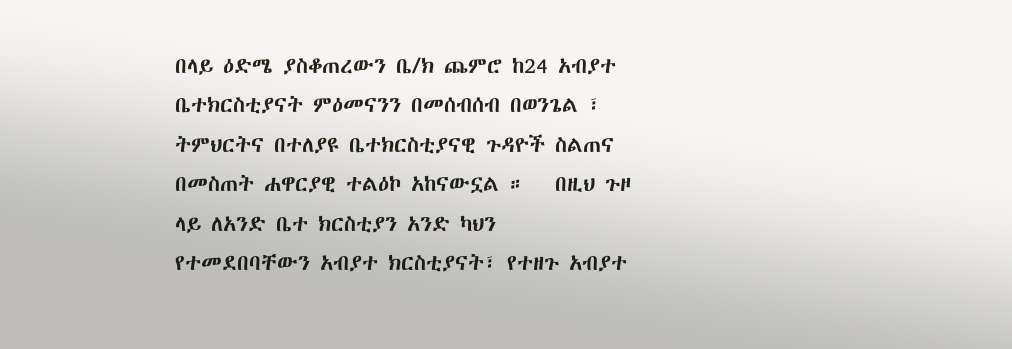በላይ ዕድሜ ያስቆጠረውን ቤ/ክ ጨምሮ ከ24 አብያተ ቤተክርስቲያናት ምዕመናንን በመሰብሰብ በወንጌል ፣ ትምህርትና በተለያዩ ቤተክርስቲያናዊ ጉዳዮች ስልጠና በመስጠት ሐዋርያዊ ተልዕኮ አከናውኗል ።   በዚህ ጉዞ ላይ ለአንድ ቤተ ክርስቲያን አንድ ካህን የተመደበባቸውን አብያተ ክርስቲያናት፣ የተዘጉ አብያተ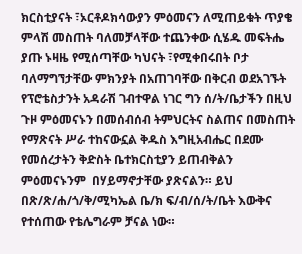ክርስቲያናት ፣ኦርቶዶክሳውያን ምዕመናን ለሚጠይቁት ጥያቄ ምላሽ መስጠት ባለመቻላቸው ተጨንቀው ሲሄዱ መፍትሔ ያጡ ኑዛዜ የሚሰጣቸው ካህናት ፣የሚቀበሩበት ቦታ ባለማግኘታቸው ምክንያት በአጠገባቸው በቅርብ ወደአገኙት የፕሮቴስታንት አዳራሽ ገብተዋል ነገር ግን ሰ/ት/ቤታችን በዚህ ጉዞ ምዕመናኑን በመሰብሰብ ትምህርትና ስልጠና በመስጠት የማጽናት ሥራ ተከናውኗል ቅዱስ እግዚአብሔር በደሙ የመሰረታትን ቅድስት ቤተክርስቲያን ይጠብቅልን ምዕመናኑንም  በሃይማኖታቸው ያጽናልን። ይህ በጽ/ጽ/ሐ/ጎ/ቅ/ሚካኤል ቤ/ክ ፍ/ብ/ሰ/ት/ቤት እውቅና የተሰጠው የቴሌግራም ቻናል ነው።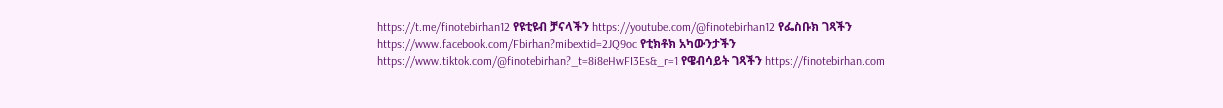https://t.me/finotebirhan12 የዩቲዩብ ቻናላችን https://youtube.com/@finotebirhan12 የፌስቡክ ገጻችን https://www.facebook.com/Fbirhan?mibextid=2JQ9oc የቲክቶክ አካውንታችን https://www.tiktok.com/@finotebirhan?_t=8i8eHwFI3Es&_r=1 የዌብሳይት ገጻችን https://finotebirhan.com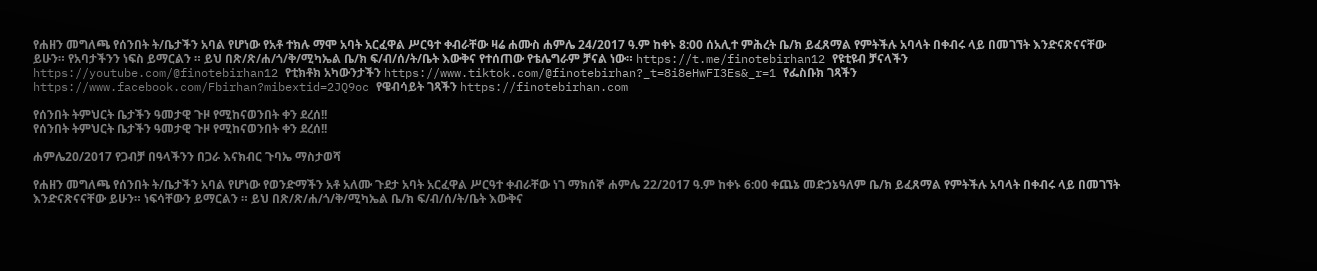የሐዘን መግለጫ የሰንበት ት/ቤታችን አባል የሆነው የአቶ ተክሉ ማሞ አባት አርፈዋል ሥርዓተ ቀብራቸው ዛሬ ሐሙስ ሐምሌ 24/2017 ዓ.ም ከቀኑ 8:00 ሰአሊተ ምሕረት ቤ/ክ ይፈጸማል የምትችሉ አባላት በቀብሩ ላይ በመገኘት እንድናጽናናቸው ይሁን። የአባታችንን ነፍስ ይማርልን ። ይህ በጽ/ጽ/ሐ/ጎ/ቅ/ሚካኤል ቤ/ክ ፍ/ብ/ሰ/ት/ቤት እውቅና የተሰጠው የቴሌግራም ቻናል ነው። https://t.me/finotebirhan12 የዩቲዩብ ቻናላችን https://youtube.com/@finotebirhan12 የቲክቶክ አካውንታችን https://www.tiktok.com/@finotebirhan?_t=8i8eHwFI3Es&_r=1 የፌስቡክ ገጻችን https://www.facebook.com/Fbirhan?mibextid=2JQ9oc የዌብሳይት ገጻችን https://finotebirhan.com

የሰንበት ትምህርት ቤታችን ዓመታዊ ጉዞ የሚከናወንበት ቀን ደረሰ!!
የሰንበት ትምህርት ቤታችን ዓመታዊ ጉዞ የሚከናወንበት ቀን ደረሰ!!

ሐምሌ20/2017 የጋብቻ በዓላችንን በጋራ እናክብር ጉባኤ ማስታወሻ

የሐዘን መግለጫ የሰንበት ት/ቤታችን አባል የሆነው የወንድማችን አቶ አለሙ ጉደታ አባት አርፈዋል ሥርዓተ ቀብራቸው ነገ ማክሰኞ ሐምሌ 22/2017 ዓ.ም ከቀኑ 6:00 ቀጨኔ መድኃኔዓለም ቤ/ክ ይፈጸማል የምትችሉ አባላት በቀብሩ ላይ በመገኘት እንድናጽናናቸው ይሁን። ነፍሳቸውን ይማርልን ። ይህ በጽ/ጽ/ሐ/ጎ/ቅ/ሚካኤል ቤ/ክ ፍ/ብ/ሰ/ት/ቤት እውቅና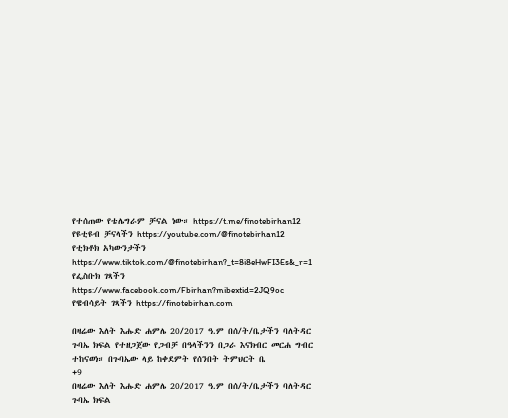የተሰጠው የቴሌግራም ቻናል ነው። https://t.me/finotebirhan12 የዩቲዩብ ቻናላችን https://youtube.com/@finotebirhan12 የቲክቶክ አካውንታችን https://www.tiktok.com/@finotebirhan?_t=8i8eHwFI3Es&_r=1 የፌስቡክ ገጻችን https://www.facebook.com/Fbirhan?mibextid=2JQ9oc የዌብሳይት ገጻችን https://finotebirhan.com

በዛሬው እለት እሑድ ሐምሌ 20/2017 ዓ.ም በሰ/ት/ቤታችን ባለትዳር ጉባኤ ክፍል የተዘጋጀው የጋብቻ በዓላችንን በጋራ እናክብር መርሐ ግብር ተከናወነ። በጉባኤው ላይ ከቀደምት የሰንበት ትምህርት ቤ
+9
በዛሬው እለት እሑድ ሐምሌ 20/2017 ዓ.ም በሰ/ት/ቤታችን ባለትዳር ጉባኤ ክፍል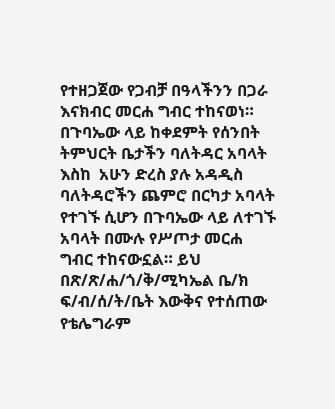የተዘጋጀው የጋብቻ በዓላችንን በጋራ እናክብር መርሐ ግብር ተከናወነ። በጉባኤው ላይ ከቀደምት የሰንበት ትምህርት ቤታችን ባለትዳር አባላት እስከ  አሁን ድረስ ያሉ አዳዲስ ባለትዳሮችን ጨምሮ በርካታ አባላት የተገኙ ሲሆን በጉባኤው ላይ ለተገኙ አባላት በሙሉ የሥጦታ መርሐ ግብር ተከናውኗል። ይህ በጽ/ጽ/ሐ/ጎ/ቅ/ሚካኤል ቤ/ክ ፍ/ብ/ሰ/ት/ቤት እውቅና የተሰጠው የቴሌግራም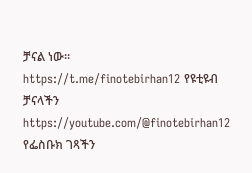ቻናል ነው። https://t.me/finotebirhan12 የዩቲዩብ ቻናላችን https://youtube.com/@finotebirhan12 የፌስቡክ ገጻችን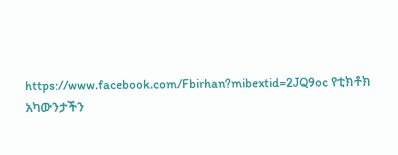https://www.facebook.com/Fbirhan?mibextid=2JQ9oc የቲክቶክ አካውንታችን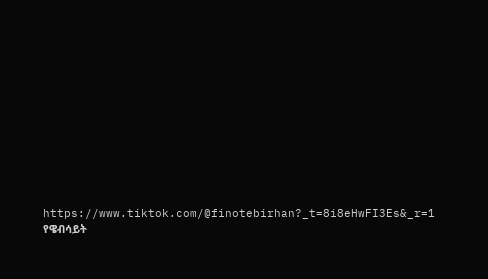https://www.tiktok.com/@finotebirhan?_t=8i8eHwFI3Es&_r=1 የዌብሳይት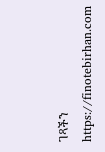ገጻችን https://finotebirhan.com